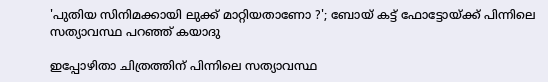'പുതിയ സിനിമക്കായി ലുക്ക് മാറ്റിയതാണോ ?'; ബോയ് കട്ട് ഫോട്ടോയ്ക്ക് പിന്നിലെ സത്യാവസ്ഥ പറഞ്ഞ് കയാദു

ഇപ്പോഴിതാ ചിത്രത്തിന് പിന്നിലെ സത്യാവസ്ഥ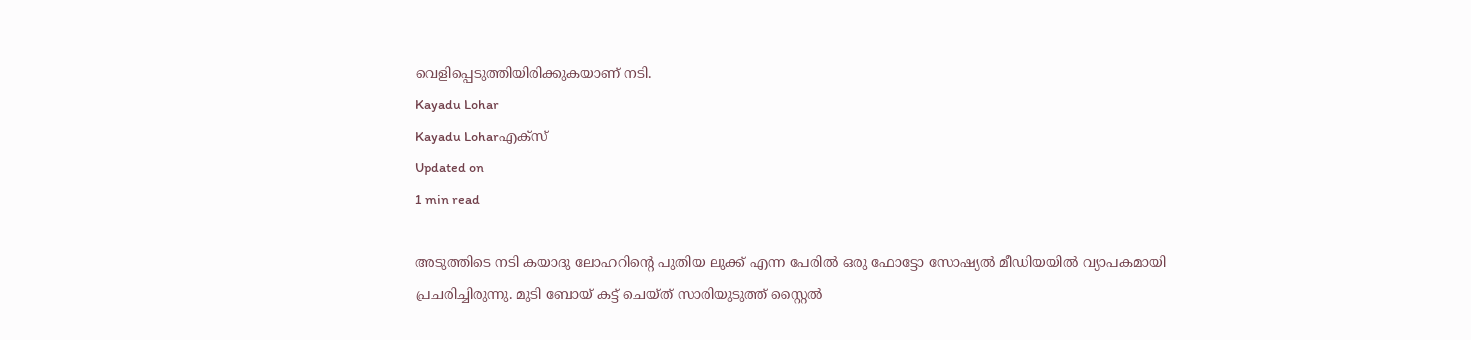വെളിപ്പെടുത്തിയിരിക്കുകയാണ് നടി.
Kayadu Lohar
Kayadu Loharഎക്സ്
Updated on
1 min read

അടുത്തിടെ നടി കയാദു ലോഹറിന്റെ പുതിയ ലുക്ക് എന്ന പേരിൽ ഒരു ഫോട്ടോ സോഷ്യൽ മീഡിയയിൽ വ്യാപകമായി പ്രചരിച്ചിരുന്നു. മുടി ബോയ് കട്ട് ചെയ്ത് സാരിയുടുത്ത് സ്റ്റൈൽ‌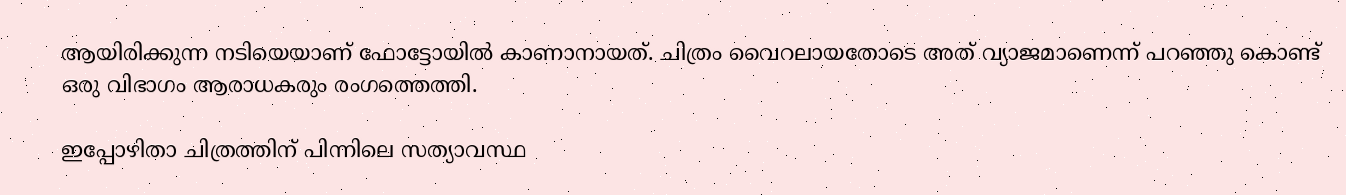ആയിരിക്കുന്ന നടിയെയാണ് ഫോട്ടോയിൽ കാണാനായത്. ചിത്രം വൈറലായതോടെ അത് വ്യാജമാണെന്ന് പറഞ്ഞു കൊണ്ട് ഒരു വിഭാഗം ആരാധകരും രംഗത്തെത്തി.

ഇപ്പോഴിതാ ചിത്രത്തിന് പിന്നിലെ സത്യാവസ്ഥ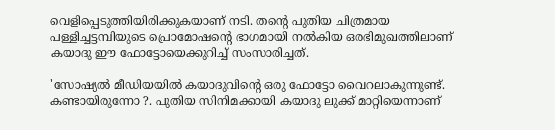വെളിപ്പെടുത്തിയിരിക്കുകയാണ് നടി. തന്റെ പുതിയ ചിത്രമായ പള്ളിച്ചട്ടമ്പിയുടെ പ്രൊമോഷന്റെ ഭാഗമായി നൽകിയ ഒരഭിമുഖത്തിലാണ് കയാദു ഈ ഫോട്ടോയെക്കുറിച്ച് സംസാരിച്ചത്.

'സോഷ്യൽ മീഡിയയിൽ കയാദുവിന്റെ ഒരു ഫോട്ടോ വൈറലാകുന്നുണ്ട്. കണ്ടായിരുന്നോ ?. പുതിയ സിനിമക്കായി കയാദു ലുക്ക് മാറ്റിയെന്നാണ്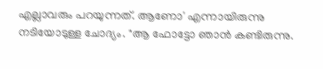എല്ലാവരും പറയുന്നത്. ആണോ' എന്നായിരുന്നു നടിയോടുള്ള ചോദ്യം. "ആ ഫോട്ടോ ഞാൻ കണ്ടിരുന്നു.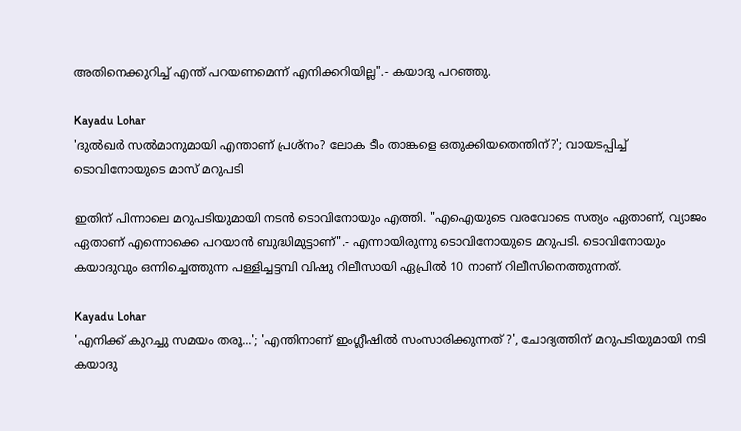അതിനെക്കുറിച്ച് എന്ത് പറയണമെന്ന് എനിക്കറിയില്ല".- കയാദു പറഞ്ഞു.

Kayadu Lohar
'ദുല്‍ഖര്‍ സല്‍മാനുമായി എന്താണ് പ്രശ്‌നം? ലോക ടീം താങ്കളെ ഒതുക്കിയതെന്തിന്?'; വായടപ്പിച്ച് ടൊവിനോയുടെ മാസ് മറുപടി

ഇതിന് പിന്നാലെ മറുപടിയുമായി നടൻ ടൊവിനോയും എത്തി. "എഐയുടെ വരവോടെ സത്യം ഏതാണ്, വ്യാജം ഏതാണ് എന്നൊക്കെ പറയാൻ ബുദ്ധിമുട്ടാണ്".- എന്നായിരുന്നു ടൊവിനോയുടെ മറുപടി. ടൊവിനോയും കയാദുവും ഒന്നിച്ചെത്തുന്ന പള്ളിച്ചട്ടമ്പി വിഷു റിലീസായി ഏപ്രിൽ 10 നാണ് റിലീസിനെത്തുന്നത്.

Kayadu Lohar
'എനിക്ക് കുറച്ചു സമയം തരൂ...'; 'എന്തിനാണ് ഇംഗ്ലീഷിൽ സംസാരിക്കുന്നത് ?', ചോദ്യത്തിന് മറുപടിയുമായി നടി കയാദു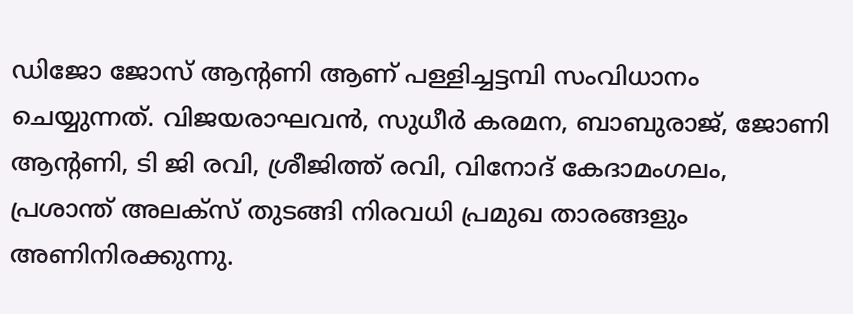ഡിജോ ജോസ് ആന്റണി ആണ് പള്ളിച്ചട്ടമ്പി സംവിധാനം ചെയ്യുന്നത്. വിജയരാഘവൻ, സുധീർ കരമന, ബാബുരാജ്, ജോണി ആന്റണി, ടി ജി രവി, ശ്രീജിത്ത് രവി, വിനോദ് കേദാമംഗലം, പ്രശാന്ത് അലക്സ്‌ തുടങ്ങി നിരവധി പ്രമുഖ താരങ്ങളും അണിനിരക്കുന്നു.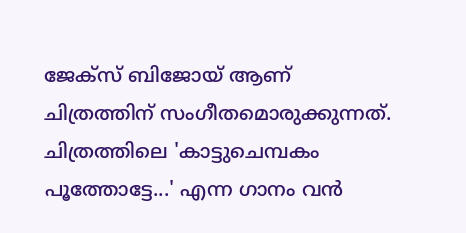ജേക്സ് ബിജോയ് ആണ് ചിത്രത്തിന് സംഗീതമൊരുക്കുന്നത്. ചിത്രത്തിലെ 'കാട്ടുചെമ്പകം പൂത്തോട്ടേ...' എന്ന ഗാനം വൻ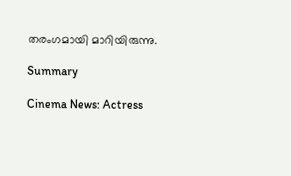തരംഗമായി മാറിയിരുന്നു.

Summary

Cinema News: Actress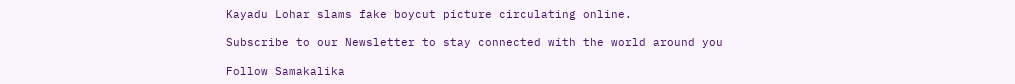Kayadu Lohar slams fake boycut picture circulating online.

Subscribe to our Newsletter to stay connected with the world around you

Follow Samakalika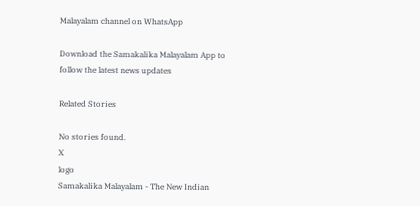Malayalam channel on WhatsApp

Download the Samakalika Malayalam App to follow the latest news updates

Related Stories

No stories found.
X
logo
Samakalika Malayalam - The New Indian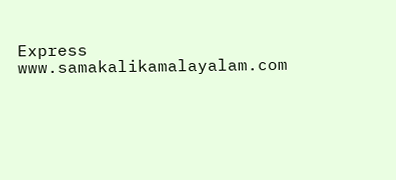Express
www.samakalikamalayalam.com